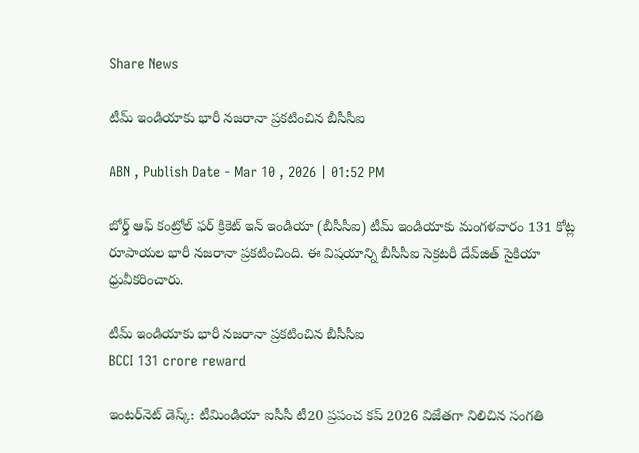Share News

టీమ్ ఇండియాకు భారీ నజరానా ప్రకటించిన బీసీసీఐ

ABN , Publish Date - Mar 10 , 2026 | 01:52 PM

బోర్డ్ ఆఫ్ కంట్రోల్ ఫర్ క్రికెట్ ఇన్ ఇండియా (బీసీసీఐ) టీమ్ ఇండియాకు మంగళవారం 131 కోట్ల రూపాయల భారీ నజరానా ప్రకటించింది. ఈ విషయాన్ని బీసీసీఐ సెక్రటరీ దేవ్‌జిత్ సైకియా ధ్రువీకరించారు.

టీమ్ ఇండియాకు భారీ నజరానా ప్రకటించిన బీసీసీఐ
BCCI 131 crore reward

ఇంటర్‌నెట్ డెస్క్: టీమిండియా ఐసీసీ టీ20 ప్రపంచ కప్ 2026 విజేతగా నిలిచిన సంగతి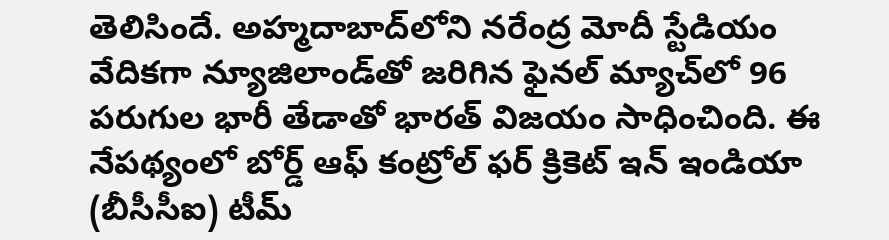తెలిసిందే. అహ్మదాబాద్‌లోని నరేంద్ర మోదీ స్టేడియం వేదికగా న్యూజిలాండ్‌తో జరిగిన ఫైనల్ మ్యాచ్‌లో 96 పరుగుల భారీ తేడాతో భారత్ విజయం సాధించింది. ఈ నేపథ్యంలో బోర్డ్ ఆఫ్ కంట్రోల్ ఫర్ క్రికెట్ ఇన్ ఇండియా (బీసీసీఐ) టీమ్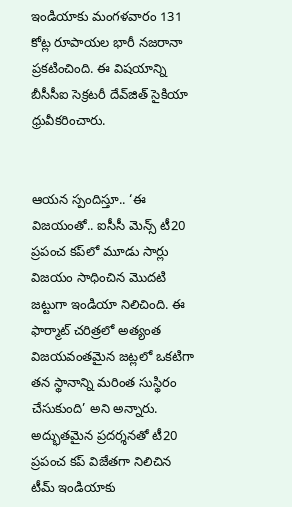ఇండియాకు మంగళవారం 131 కోట్ల రూపాయల భారీ నజరానా ప్రకటించింది. ఈ విషయాన్ని బీసీసీఐ సెక్రటరీ దేవ్‌జిత్ సైకియా ధ్రువీకరించారు.


ఆయన స్పందిస్తూ.. ‘ఈ విజయంతో.. ఐసీసీ మెన్స్ టీ20 ప్రపంచ కప్‌లో మూడు సార్లు విజయం సాధించిన మొదటి జట్టుగా ఇండియా నిలిచింది. ఈ ఫార్మాట్ చరిత్రలో అత్యంత విజయవంతమైన జట్లలో ఒకటిగా తన స్థానాన్ని మరింత సుస్థిరం చేసుకుంది’ అని అన్నారు. అద్భుతమైన ప్రదర్శనతో టీ20 ప్రపంచ కప్ విజేతగా నిలిచిన టీమ్ ఇండియాకు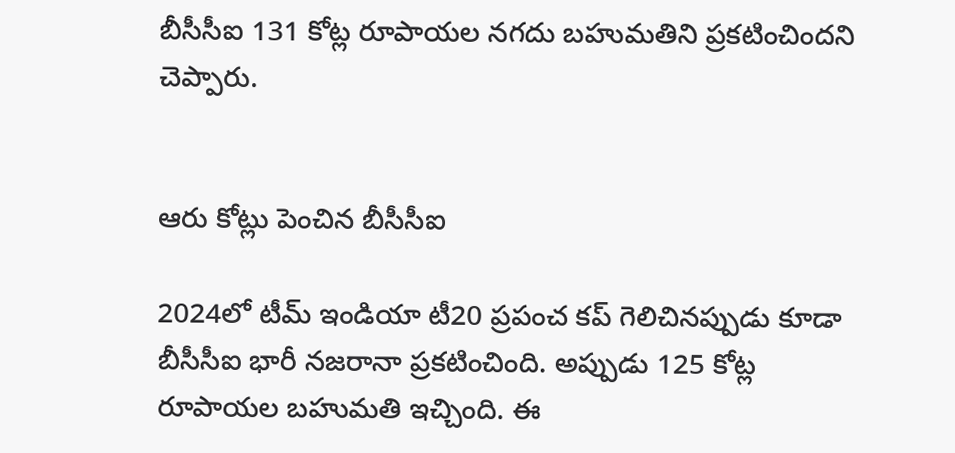బీసీసీఐ 131 కోట్ల రూపాయల నగదు బహుమతిని ప్రకటించిందని చెప్పారు.


ఆరు కోట్లు పెంచిన బీసీసీఐ

2024లో టీమ్ ఇండియా టీ20 ప్రపంచ కప్ గెలిచినప్పుడు కూడా బీసీసీఐ భారీ నజరానా ప్రకటించింది. అప్పుడు 125 కోట్ల రూపాయల బహుమతి ఇచ్చింది. ఈ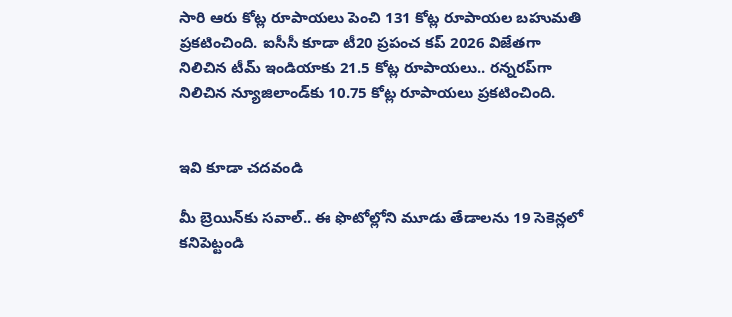సారి ఆరు కోట్ల రూపాయలు పెంచి 131 కోట్ల రూపాయల బహుమతి ప్రకటించింది. ఐసీసీ కూడా టీ20 ప్రపంచ కప్ 2026 విజేతగా నిలిచిన టీమ్ ఇండియాకు 21.5 కోట్ల రూపాయలు.. రన్నరప్‌గా నిలిచిన న్యూజిలాండ్‌కు 10.75 కోట్ల రూపాయలు ప్రకటించింది.


ఇవి కూడా చదవండి

మీ బ్రెయిన్‌కు సవాల్.. ఈ ఫొటోల్లోని మూడు తేడాలను 19 సెకెన్లలో కనిపెట్టండి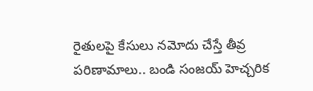రైతులపై కేసులు నమోదు చేస్తే తీవ్ర పరిణామాలు.. బండి సంజయ్ హెచ్చరిక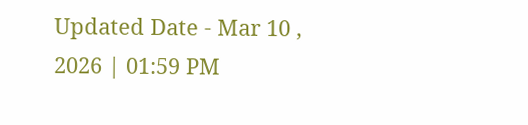Updated Date - Mar 10 , 2026 | 01:59 PM